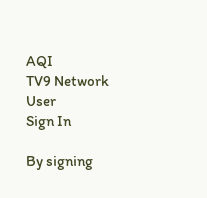AQI
TV9 Network
User
Sign In

By signing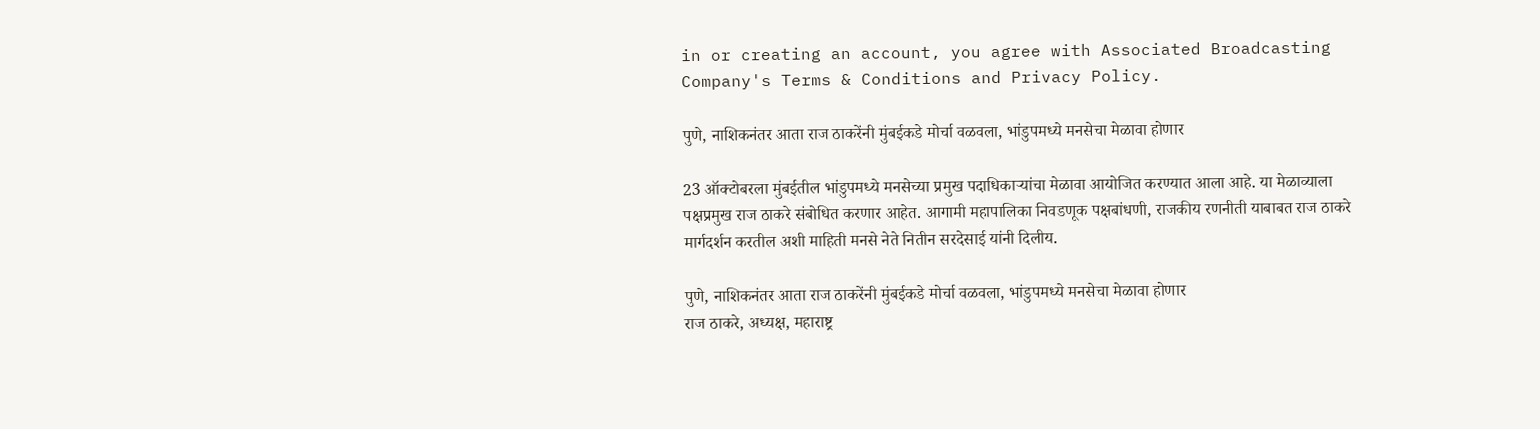in or creating an account, you agree with Associated Broadcasting Company's Terms & Conditions and Privacy Policy.

पुणे, नाशिकनंतर आता राज ठाकरेंनी मुंबईकडे मोर्चा वळवला, भांडुपमध्ये मनसेचा मेळावा होणार

23 ऑक्टोबरला मुंबईतील भांडुपमध्ये मनसेच्या प्रमुख पदाधिकाऱ्यांचा मेळावा आयोजित करण्यात आला आहे. या मेळाव्याला पक्षप्रमुख राज ठाकरे संबोधित करणार आहेत. आगामी महापालिका निवडणूक पक्षबांधणी, राजकीय रणनीती याबाबत राज ठाकरे मार्गदर्शन करतील अशी माहिती मनसे नेते नितीन सरदेसाई यांनी दिलीय.

पुणे, नाशिकनंतर आता राज ठाकरेंनी मुंबईकडे मोर्चा वळवला, भांडुपमध्ये मनसेचा मेळावा होणार
राज ठाकरे, अध्यक्ष, महाराष्ट्र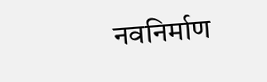नवनिर्माण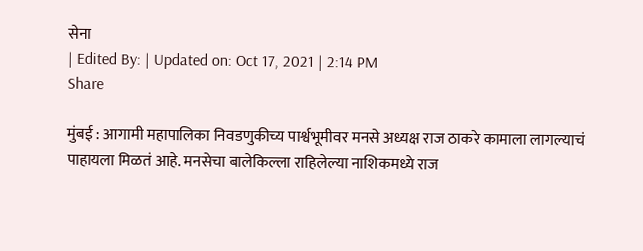सेना
| Edited By: | Updated on: Oct 17, 2021 | 2:14 PM
Share

मुंबई : आगामी महापालिका निवडणुकीच्य पार्श्वभूमीवर मनसे अध्यक्ष राज ठाकरे कामाला लागल्याचं पाहायला मिळतं आहे. मनसेचा बालेकिल्ला राहिलेल्या नाशिकमध्ये राज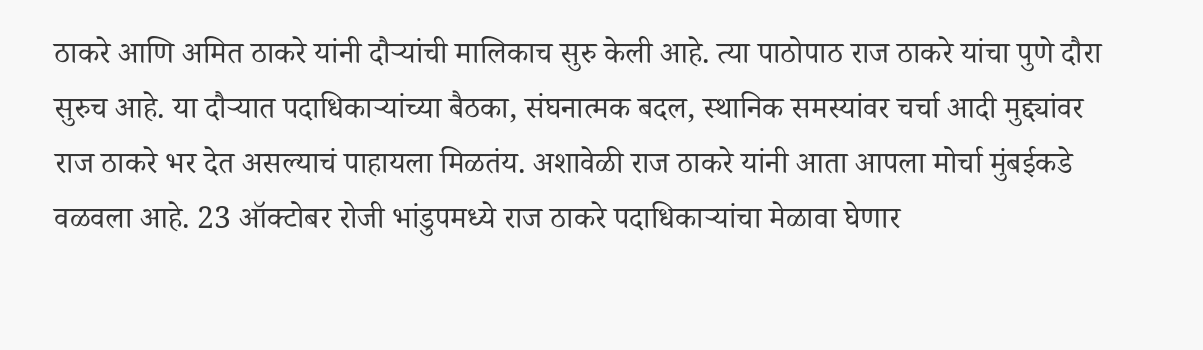ठाकरे आणि अमित ठाकरे यांनी दौऱ्यांची मालिकाच सुरु केली आहे. त्या पाठोपाठ राज ठाकरे यांचा पुणे दौरा सुरुच आहे. या दौऱ्यात पदाधिकाऱ्यांच्या बैठका, संघनात्मक बदल, स्थानिक समस्यांवर चर्चा आदी मुद्द्यांवर राज ठाकरे भर देत असल्याचं पाहायला मिळतंय. अशावेळी राज ठाकरे यांनी आता आपला मोर्चा मुंबईकडे वळवला आहे. 23 ऑक्टोबर रोजी भांडुपमध्ये राज ठाकरे पदाधिकाऱ्यांचा मेळावा घेणार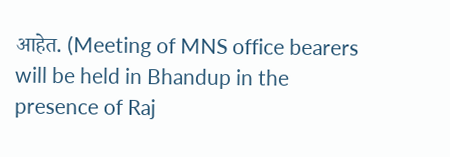आहेत. (Meeting of MNS office bearers will be held in Bhandup in the presence of Raj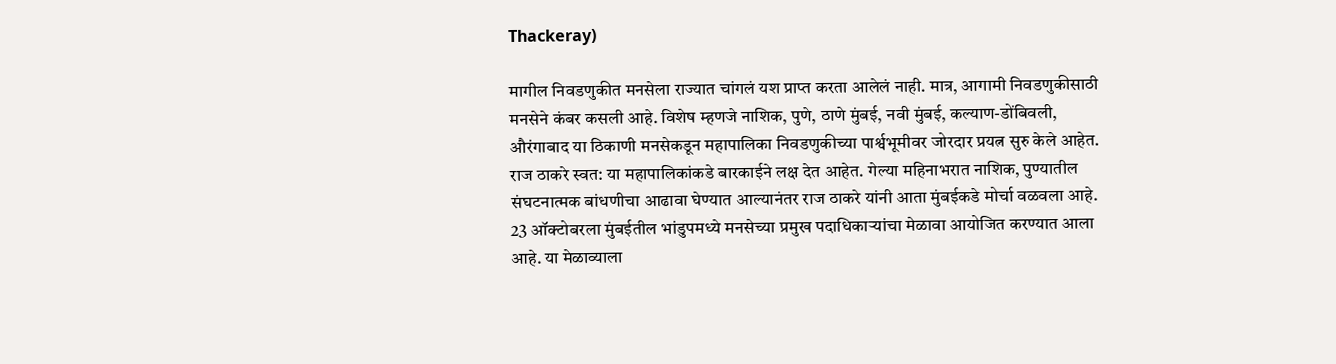Thackeray)

मागील निवडणुकीत मनसेला राज्यात चांगलं यश प्राप्त करता आलेलं नाही. मात्र, आगामी निवडणुकीसाठी मनसेने कंबर कसली आहे. विशेष म्हणजे नाशिक, पुणे, ठाणे मुंबई, नवी मुंबई, कल्याण-डोंबिवली, औरंगाबाद या ठिकाणी मनसेकडून महापालिका निवडणुकीच्या पार्श्वभूमीवर जोरदार प्रयत्न सुरु केले आहेत. राज ठाकरे स्वत: या महापालिकांकडे बारकाईने लक्ष देत आहेत. गेल्या महिनाभरात नाशिक, पुण्यातील संघटनात्मक बांधणीचा आढावा घेण्यात आल्यानंतर राज ठाकरे यांनी आता मुंबईकडे मोर्चा वळवला आहे. 23 ऑक्टोबरला मुंबईतील भांडुपमध्ये मनसेच्या प्रमुख पदाधिकाऱ्यांचा मेळावा आयोजित करण्यात आला आहे. या मेळाव्याला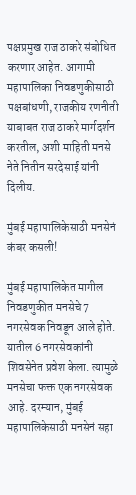पक्षप्रमुख राज ठाकरे संबोधित करणार आहेत. आगामी महापालिका निवडणुकीसाठी पक्षबांधणी, राजकीय रणनीती याबाबत राज ठाकरे मार्गदर्शन करतील, अशी माहिती मनसे नेते नितीन सरदेसाई यांनी दिलीय.

मुंबई महापालिकेसाठी मनसेनं कंबर कसली!

मुंबई महापालिकेत मागील निवडणुकीत मनसेचे 7 नगरसेवक निवडून आले होते. यातील 6 नगरसेवकांनी शिवसेनेत प्रवेश केला. त्यामुळे मनसेचा फक्त एक नगरसेवक आहे. दरम्यान, मुंबई महापालिकेसाठी मनसेनं सहा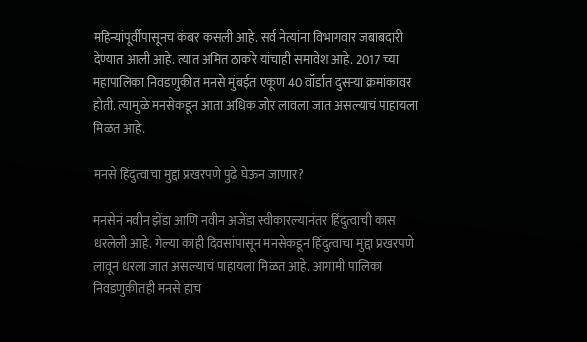महिन्यांपूर्वीपासूनच कंबर कसली आहे. सर्व नेत्यांना विभागवार जबाबदारी देण्यात आली आहे. त्यात अमित ठाकरे यांचाही समावेश आहे. 2017 च्या महापालिका निवडणुकीत मनसे मुंबईत एकूण 40 वॉर्डात दुसऱ्या क्रमांकावर होती. त्यामुळे मनसेकडून आता अधिक जोर लावला जात असल्याचं पाहायला मिळत आहे.

मनसे हिंदुत्वाचा मुद्दा प्रखरपणे पुढे घेऊन जाणार?

मनसेनं नवीन झेंडा आणि नवीन अजेंडा स्वीकारल्यानंतर हिंदुत्वाची कास धरलेली आहे. गेल्या काही दिवसांपासून मनसेकडून हिंदुत्वाचा मुद्दा प्रखरपणे लावून धरला जात असल्याचं पाहायला मिळत आहे. आगामी पालिका निवडणुकीतही मनसे हाच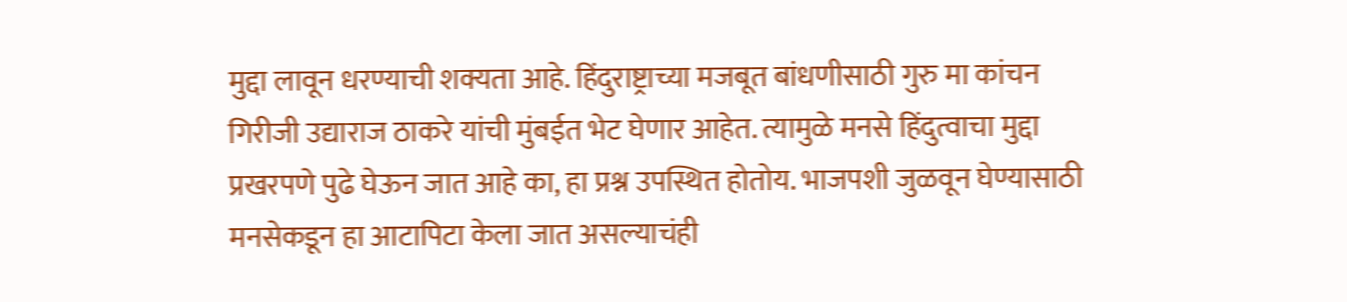मुद्दा लावून धरण्याची शक्यता आहे. हिंदुराष्ट्राच्या मजबूत बांधणीसाठी गुरु मा कांचन गिरीजी उद्याराज ठाकरे यांची मुंबईत भेट घेणार आहेत. त्यामुळे मनसे हिंदुत्वाचा मुद्दा प्रखरपणे पुढे घेऊन जात आहे का, हा प्रश्न उपस्थित होतोय. भाजपशी जुळवून घेण्यासाठी मनसेकडून हा आटापिटा केला जात असल्याचंही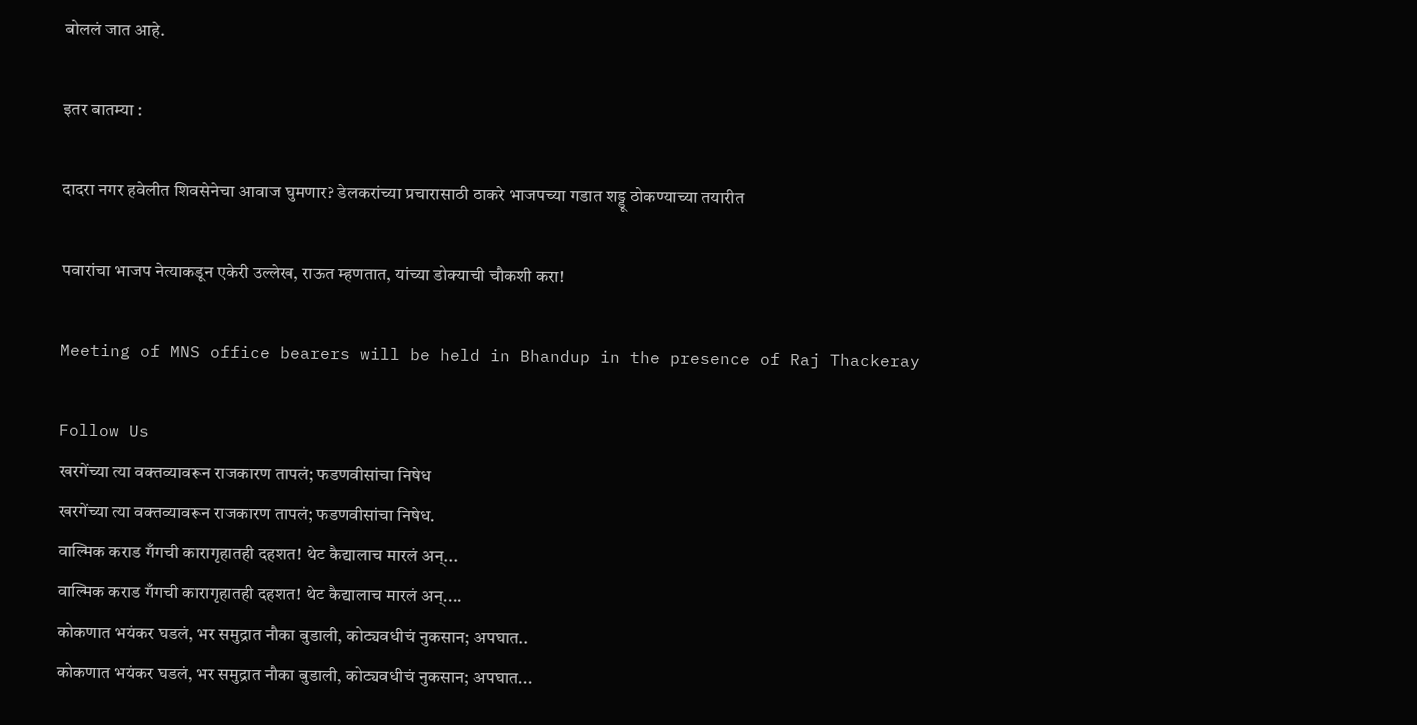बोललं जात आहे.

इतर बातम्या :

दादरा नगर हवेलीत शिवसेनेचा आवाज घुमणार? डेलकरांच्या प्रचारासाठी ठाकरे भाजपच्या गडात शड्डू ठोकण्याच्या तयारीत

पवारांचा भाजप नेत्याकडून एकेरी उल्लेख, राऊत म्हणतात, यांच्या डोक्याची चौकशी करा!

Meeting of MNS office bearers will be held in Bhandup in the presence of Raj Thackeray

Follow Us
खरगेंच्या त्या वक्तव्यावरून राजकारण तापलं; फडणवीसांचा निषेध
खरगेंच्या त्या वक्तव्यावरून राजकारण तापलं; फडणवीसांचा निषेध.
वाल्मिक कराड गँगची कारागृहातही दहशत! थेट कैद्यालाच मारलं अन्...
वाल्मिक कराड गँगची कारागृहातही दहशत! थेट कैद्यालाच मारलं अन्....
कोकणात भयंकर घडलं, भर समुद्रात नौका बुडाली, कोट्यवधीचं नुकसान; अपघात..
कोकणात भयंकर घडलं, भर समुद्रात नौका बुडाली, कोट्यवधीचं नुकसान; अपघात...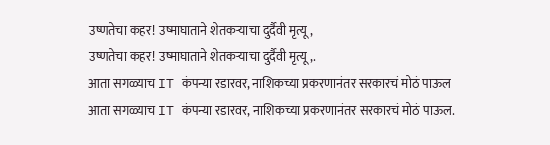उष्णतेचा कहर! उष्माघाताने शेतकऱ्याचा दुर्दैवी मृत्यू,
उष्णतेचा कहर! उष्माघाताने शेतकऱ्याचा दुर्दैवी मृत्यू,.
आता सगळ्याच IT कंपन्या रडारवर, नाशिकच्या प्रकरणानंतर सरकारचं मोठं पाऊल
आता सगळ्याच IT कंपन्या रडारवर, नाशिकच्या प्रकरणानंतर सरकारचं मोठं पाऊल.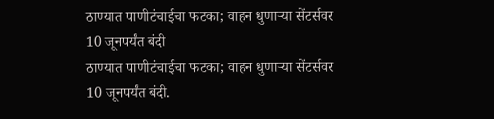ठाण्यात पाणीटंचाईचा फटका; वाहन धुणाऱ्या सेंटर्सवर 10 जूनपर्यंत बंदी
ठाण्यात पाणीटंचाईचा फटका; वाहन धुणाऱ्या सेंटर्सवर 10 जूनपर्यंत बंदी.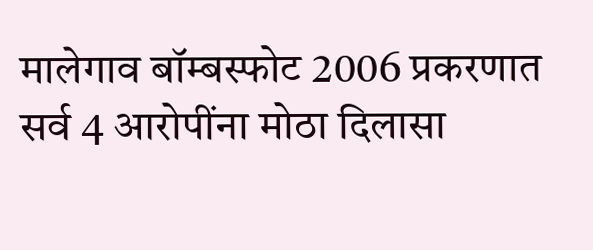मालेगाव बॉम्बस्फोट 2006 प्रकरणात सर्व 4 आरोपींना मोठा दिलासा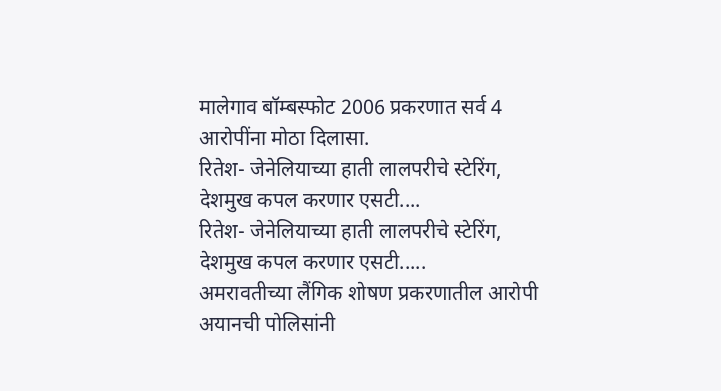मालेगाव बॉम्बस्फोट 2006 प्रकरणात सर्व 4 आरोपींना मोठा दिलासा.
रितेश- जेनेलियाच्या हाती लालपरीचे स्टेरिंग, देशमुख कपल करणार एसटी....
रितेश- जेनेलियाच्या हाती लालपरीचे स्टेरिंग, देशमुख कपल करणार एसटी.....
अमरावतीच्या लैंगिक शोषण प्रकरणातील आरोपी अयानची पोलिसांनी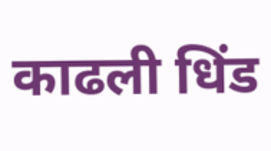काढली धिंड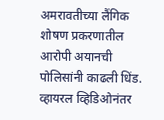अमरावतीच्या लैंगिक शोषण प्रकरणातील आरोपी अयानची पोलिसांनी काढली धिंड.
व्हायरल व्हिडिओनंतर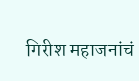गिरीश महाजनांचं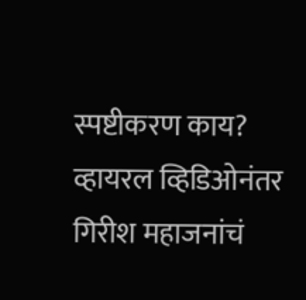स्पष्टीकरण काय?
व्हायरल व्हिडिओनंतर गिरीश महाजनांचं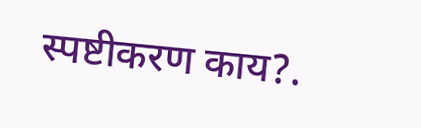स्पष्टीकरण काय?.